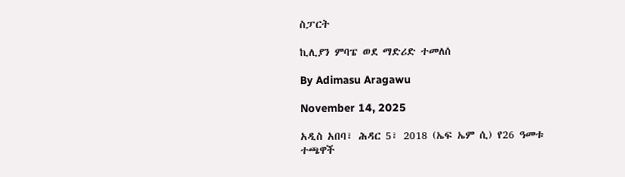ስፓርት

ኪሊያን ምባፔ ወደ ማድሪድ ተመለሰ

By Adimasu Aragawu

November 14, 2025

አዲስ አበባ፣ ሕዳር 5፣ 2018 (ኤፍ ኤም ሲ) የ26 ዓመቱ ተጫዋች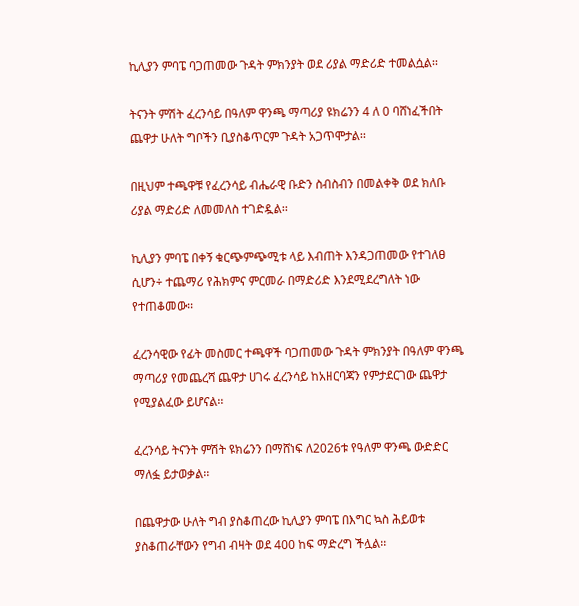ኪሊያን ምባፔ ባጋጠመው ጉዳት ምክንያት ወደ ሪያል ማድሪድ ተመልሷል፡፡

ትናንት ምሽት ፈረንሳይ በዓለም ዋንጫ ማጣሪያ ዩክሬንን 4 ለ 0 ባሸነፈችበት ጨዋታ ሁለት ግቦችን ቢያስቆጥርም ጉዳት አጋጥሞታል፡፡

በዚህም ተጫዋቹ የፈረንሳይ ብሔራዊ ቡድን ስብስብን በመልቀቅ ወደ ክለቡ ሪያል ማድሪድ ለመመለስ ተገድዷል፡፡

ኪሊያን ምባፔ በቀኝ ቁርጭምጭሚቱ ላይ እብጠት እንዳጋጠመው የተገለፀ ሲሆን÷ ተጨማሪ የሕክምና ምርመራ በማድሪድ እንደሚደረግለት ነው የተጠቆመው፡፡

ፈረንሳዊው የፊት መስመር ተጫዋች ባጋጠመው ጉዳት ምክንያት በዓለም ዋንጫ ማጣሪያ የመጨረሻ ጨዋታ ሀገሩ ፈረንሳይ ከአዘርባጃን የምታደርገው ጨዋታ የሚያልፈው ይሆናል፡፡

ፈረንሳይ ትናንት ምሽት ዩክሬንን በማሸነፍ ለ2026ቱ የዓለም ዋንጫ ውድድር ማለፏ ይታወቃል፡፡

በጨዋታው ሁለት ግብ ያስቆጠረው ኪሊያን ምባፔ በእግር ኳስ ሕይወቱ ያስቆጠራቸውን የግብ ብዛት ወደ 400 ከፍ ማድረግ ችሏል፡፡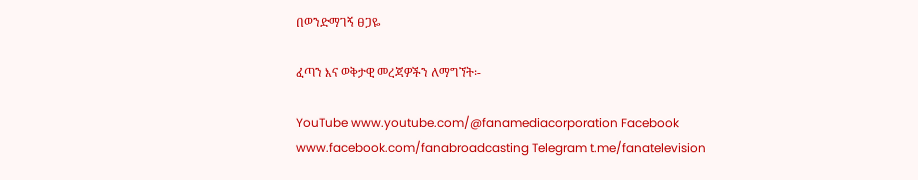በወንድማገኝ ፀጋዬ

ፈጣን እና ወቅታዊ መረጃዎችን ለማግኘት፡-

YouTube www.youtube.com/@fanamediacorporation Facebook www.facebook.com/fanabroadcasting Telegram t.me/fanatelevision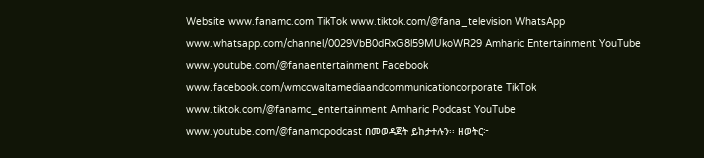Website www.fanamc.com TikTok www.tiktok.com/@fana_television WhatsApp www.whatsapp.com/channel/0029VbB0dRxG8l59MUkoWR29 Amharic Entertainment YouTube www.youtube.com/@fanaentertainment Facebook www.facebook.com/wmccwaltamediaandcommunicationcorporate TikTok www.tiktok.com/@fanamc_entertainment Amharic Podcast YouTube www.youtube.com/@fanamcpodcast በመወዳጀት ይከታተሉን፡፡ ዘወትር፦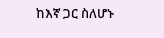ከእኛ ጋር ስለሆኑ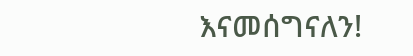እናመሰግናለን!